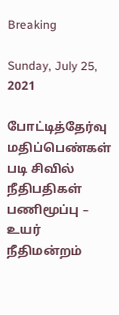Breaking

Sunday, July 25, 2021

போட்டித்தேர்வு மதிப்பெண்கள் படி சிவில் நீதிபதிகள் பணிமூப்பு – உயர் நீதிமன்றம்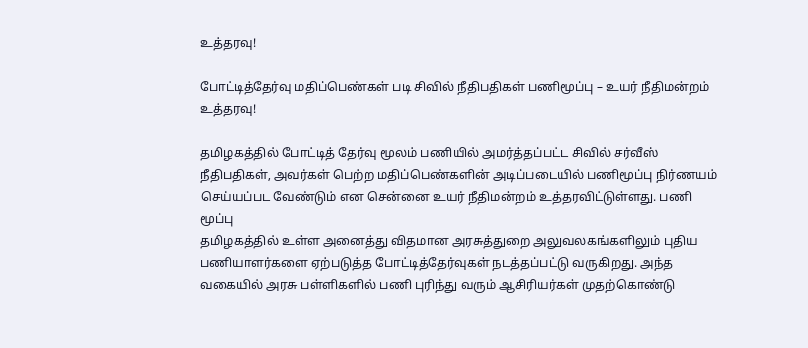உத்தரவு!

போட்டித்தேர்வு மதிப்பெண்கள் படி சிவில் நீதிபதிகள் பணிமூப்பு – உயர் நீதிமன்றம் உத்தரவு!

தமிழகத்தில் போட்டித் தேர்வு மூலம் பணியில் அமர்த்தப்பட்ட சிவில் சர்வீஸ் நீதிபதிகள், அவர்கள் பெற்ற மதிப்பெண்களின் அடிப்படையில் பணிமூப்பு நிர்ணயம் செய்யப்பட வேண்டும் என சென்னை உயர் நீதிமன்றம் உத்தரவிட்டுள்ளது. பணி மூப்பு
தமிழகத்தில் உள்ள அனைத்து விதமான அரசுத்துறை அலுவலகங்களிலும் புதிய பணியாளர்களை ஏற்படுத்த போட்டித்தேர்வுகள் நடத்தப்பட்டு வருகிறது. அந்த வகையில் அரசு பள்ளிகளில் பணி புரிந்து வரும் ஆசிரியர்கள் முதற்கொண்டு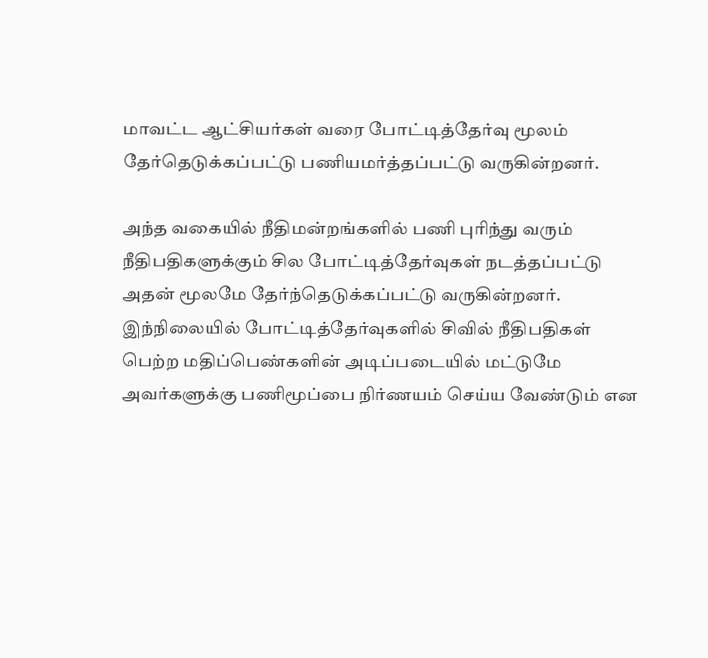மாவட்ட ஆட்சியர்கள் வரை போட்டித்தேர்வு மூலம் தேர்தெடுக்கப்பட்டு பணியமர்த்தப்பட்டு வருகின்றனர்.

அந்த வகையில் நீதிமன்றங்களில் பணி புரிந்து வரும் நீதிபதிகளுக்கும் சில போட்டித்தேர்வுகள் நடத்தப்பட்டு அதன் மூலமே தேர்ந்தெடுக்கப்பட்டு வருகின்றனர். இந்நிலையில் போட்டித்தேர்வுகளில் சிவில் நீதிபதிகள் பெற்ற மதிப்பெண்களின் அடிப்படையில் மட்டுமே அவர்களுக்கு பணிமூப்பை நிர்ணயம் செய்ய வேண்டும் என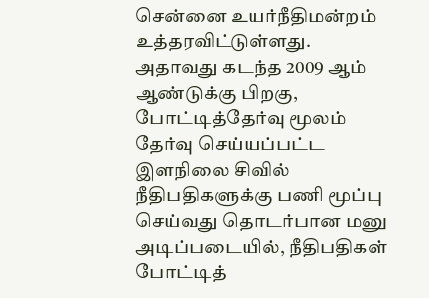சென்னை உயர்நீதிமன்றம் உத்தரவிட்டுள்ளது. அதாவது கடந்த 2009 ஆம் ஆண்டுக்கு பிறகு, போட்டித்தேர்வு மூலம் தேர்வு செய்யப்பட்ட இளநிலை சிவில் நீதிபதிகளுக்கு பணி மூப்பு செய்வது தொடர்பான மனு அடிப்படையில், நீதிபதிகள் போட்டித்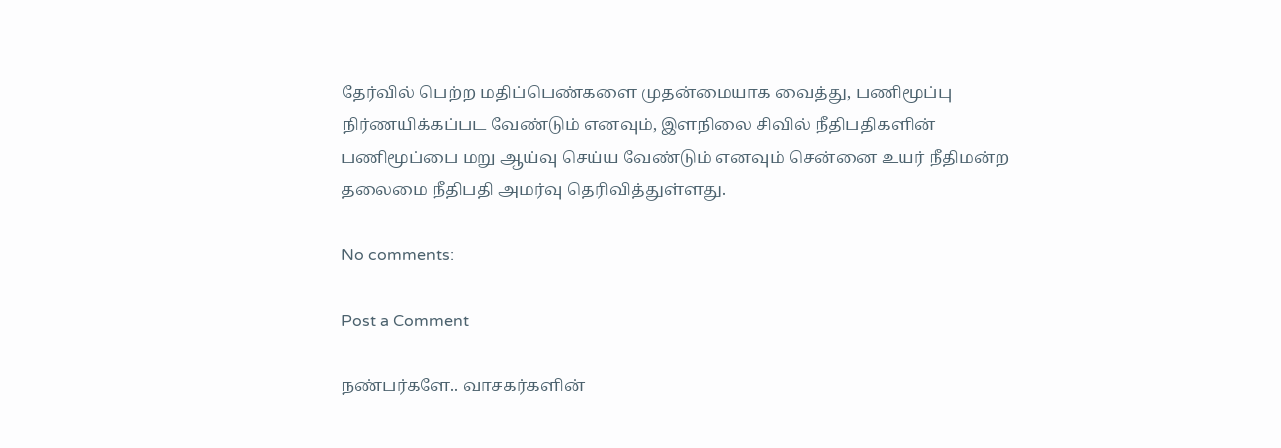தேர்வில் பெற்ற மதிப்பெண்களை முதன்மையாக வைத்து, பணிமூப்பு நிர்ணயிக்கப்பட வேண்டும் எனவும், இளநிலை சிவில் நீதிபதிகளின் பணிமூப்பை மறு ஆய்வு செய்ய வேண்டும் எனவும் சென்னை உயர் நீதிமன்ற தலைமை நீதிபதி அமர்வு தெரிவித்துள்ளது.

No comments:

Post a Comment

நண்பர்களே.. வாசகர்களின்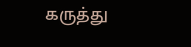கருத்து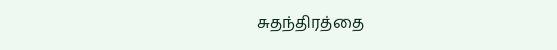சுதந்திரத்தை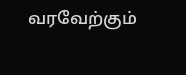வரவேற்கும்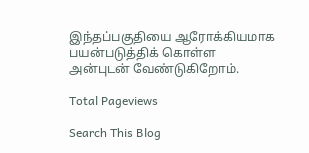இந்தப்பகுதியை ஆரோக்கியமாக பயன்படுத்திக் கொள்ள அன்புடன் வேண்டுகிறோம்.

Total Pageviews

Search This Blog